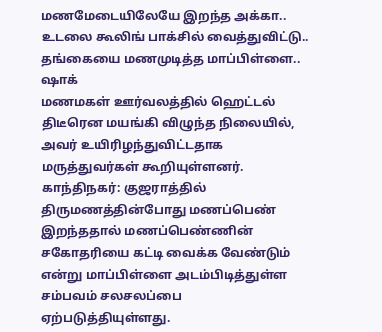மணமேடையிலேயே இறந்த அக்கா.. உடலை கூலிங் பாக்சில் வைத்துவிட்டு.. தங்கையை மணமுடித்த மாப்பிள்ளை.. ஷாக்
மணமகள் ஊர்வலத்தில் ஹெட்டல் திடீரென மயங்கி விழுந்த நிலையில், அவர் உயிரிழந்துவிட்டதாக மருத்துவர்கள் கூறியுள்ளனர்.
காந்திநகர்: குஜராத்தில் திருமணத்தின்போது மணப்பெண் இறந்ததால் மணப்பெண்ணின் சகோதரியை கட்டி வைக்க வேண்டும் என்று மாப்பிள்ளை அடம்பிடித்துள்ள சம்பவம் சலசலப்பை ஏற்படுத்தியுள்ளது.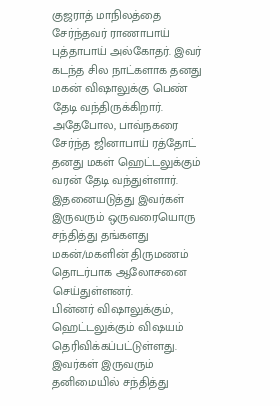குஜராத் மாநிலத்தை சேர்ந்தவர் ராணாபாய் புத்தாபாய் அல்கோதர். இவர் கடந்த சில நாட்களாக தனது மகன் விஷாலுக்கு பெண் தேடி வந்திருக்கிறார். அதேபோல, பாவ்நகரை சேர்ந்த ஜினாபாய் ரத்தோட் தனது மகள் ஹெட்டலுக்கும் வரன் தேடி வந்துள்ளார். இதனையடுத்து இவர்கள் இருவரும் ஒருவரையொரு சந்தித்து தங்களது மகன்/மகளின் திருமணம் தொடர்பாக ஆலோசனை செய்துள்ளனர்.
பின்னர் விஷாலுக்கும், ஹெட்டலுக்கும் விஷயம் தெரிவிக்கப்பட்டுள்ளது. இவர்கள் இருவரும் தனிமையில் சந்தித்து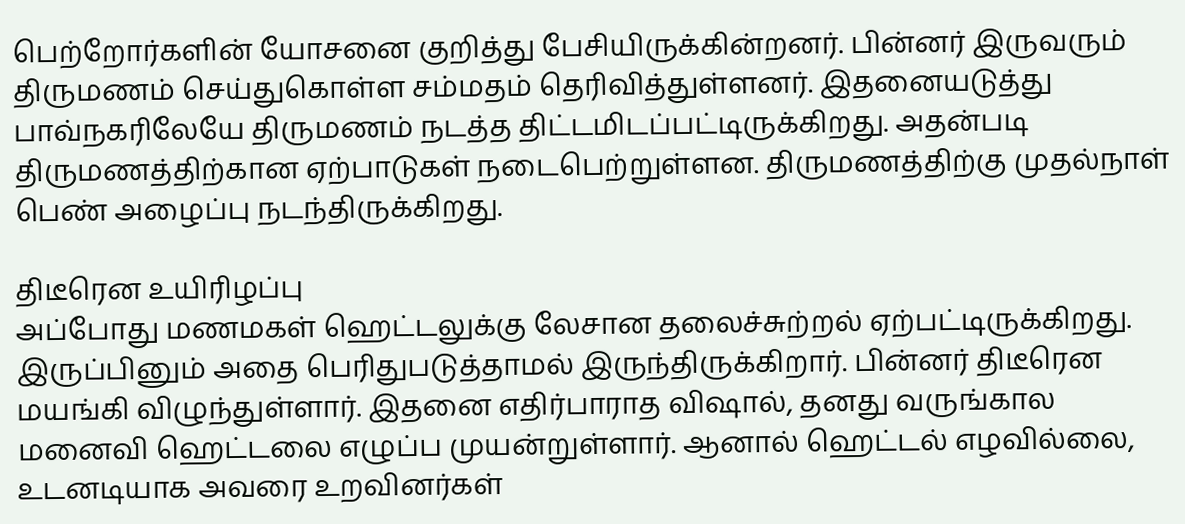பெற்றோர்களின் யோசனை குறித்து பேசியிருக்கின்றனர். பின்னர் இருவரும் திருமணம் செய்துகொள்ள சம்மதம் தெரிவித்துள்ளனர். இதனையடுத்து பாவ்நகரிலேயே திருமணம் நடத்த திட்டமிடப்பட்டிருக்கிறது. அதன்படி திருமணத்திற்கான ஏற்பாடுகள் நடைபெற்றுள்ளன. திருமணத்திற்கு முதல்நாள் பெண் அழைப்பு நடந்திருக்கிறது.

திடீரென உயிரிழப்பு
அப்போது மணமகள் ஹெட்டலுக்கு லேசான தலைச்சுற்றல் ஏற்பட்டிருக்கிறது. இருப்பினும் அதை பெரிதுபடுத்தாமல் இருந்திருக்கிறார். பின்னர் திடீரென மயங்கி விழுந்துள்ளார். இதனை எதிர்பாராத விஷால், தனது வருங்கால மனைவி ஹெட்டலை எழுப்ப முயன்றுள்ளார். ஆனால் ஹெட்டல் எழவில்லை, உடனடியாக அவரை உறவினர்கள்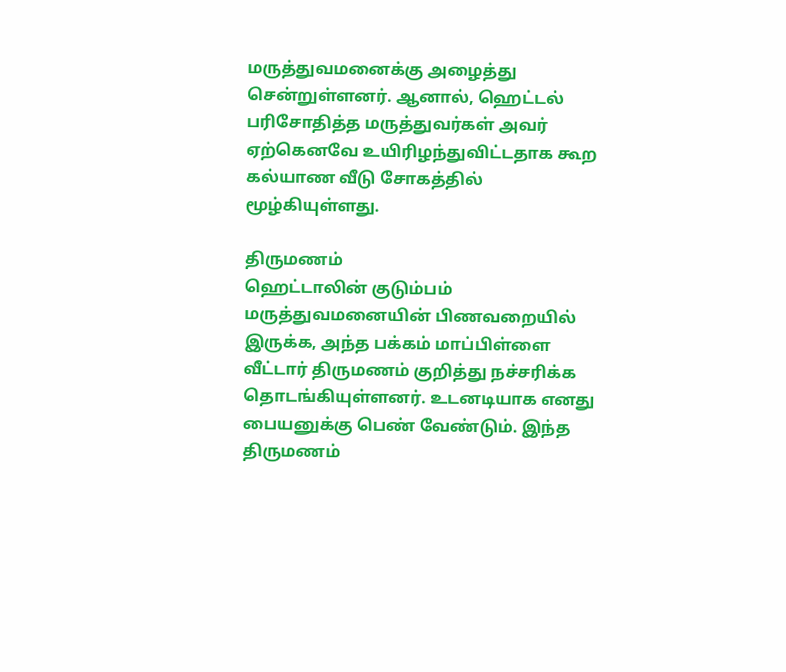மருத்துவமனைக்கு அழைத்து சென்றுள்ளனர். ஆனால், ஹெட்டல் பரிசோதித்த மருத்துவர்கள் அவர் ஏற்கெனவே உயிரிழந்துவிட்டதாக கூற கல்யாண வீடு சோகத்தில் மூழ்கியுள்ளது.

திருமணம்
ஹெட்டாலின் குடும்பம் மருத்துவமனையின் பிணவறையில் இருக்க, அந்த பக்கம் மாப்பிள்ளை வீட்டார் திருமணம் குறித்து நச்சரிக்க தொடங்கியுள்ளனர். உடனடியாக எனது பையனுக்கு பெண் வேண்டும். இந்த திருமணம்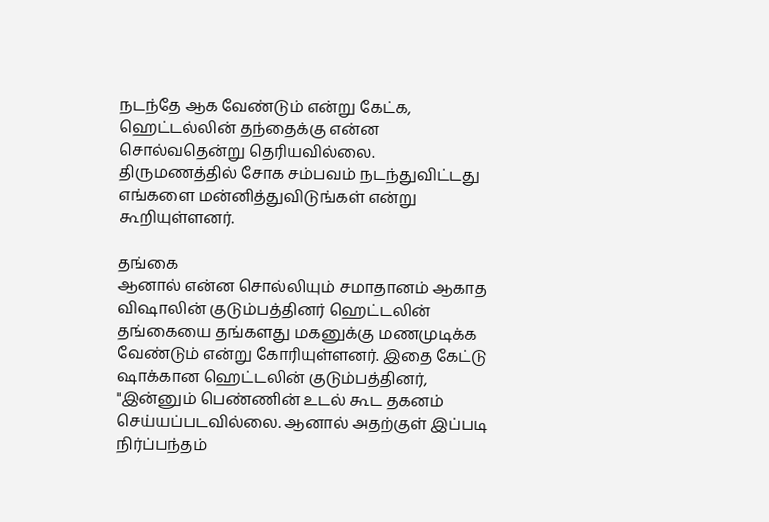நடந்தே ஆக வேண்டும் என்று கேட்க, ஹெட்டல்லின் தந்தைக்கு என்ன சொல்வதென்று தெரியவில்லை. திருமணத்தில் சோக சம்பவம் நடந்துவிட்டது எங்களை மன்னித்துவிடுங்கள் என்று கூறியுள்ளனர்.

தங்கை
ஆனால் என்ன சொல்லியும் சமாதானம் ஆகாத விஷாலின் குடும்பத்தினர் ஹெட்டலின் தங்கையை தங்களது மகனுக்கு மணமுடிக்க வேண்டும் என்று கோரியுள்ளனர். இதை கேட்டு ஷாக்கான ஹெட்டலின் குடும்பத்தினர், "இன்னும் பெண்ணின் உடல் கூட தகனம் செய்யப்படவில்லை. ஆனால் அதற்குள் இப்படி நிர்ப்பந்தம்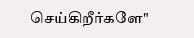செய்கிறீர்களே"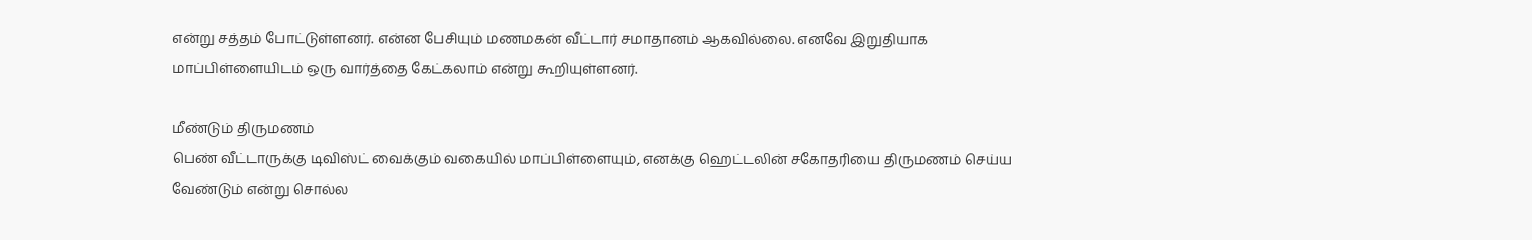என்று சத்தம் போட்டுள்ளனர். என்ன பேசியும் மணமகன் வீட்டார் சமாதானம் ஆகவில்லை. எனவே இறுதியாக மாப்பிள்ளையிடம் ஒரு வார்த்தை கேட்கலாம் என்று கூறியுள்ளனர்.

மீண்டும் திருமணம்
பெண் வீட்டாருக்கு டிவிஸ்ட் வைக்கும் வகையில் மாப்பிள்ளையும், எனக்கு ஹெட்டலின் சகோதரியை திருமணம் செய்ய வேண்டும் என்று சொல்ல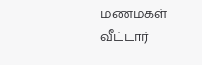மணமகள் வீட்டார்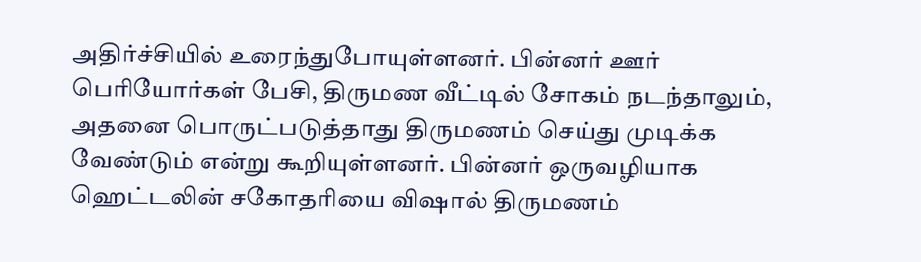அதிர்ச்சியில் உரைந்துபோயுள்ளனர். பின்னர் ஊர் பெரியோர்கள் பேசி, திருமண வீட்டில் சோகம் நடந்தாலும், அதனை பொருட்படுத்தாது திருமணம் செய்து முடிக்க வேண்டும் என்று கூறியுள்ளனர். பின்னர் ஒருவழியாக ஹெட்டலின் சகோதரியை விஷால் திருமணம்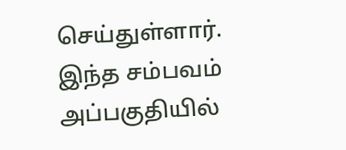செய்துள்ளார். இந்த சம்பவம் அப்பகுதியில்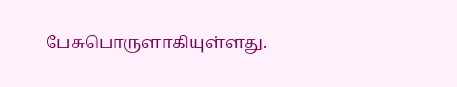பேசுபொருளாகியுள்ளது.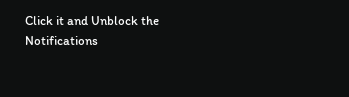Click it and Unblock the Notifications